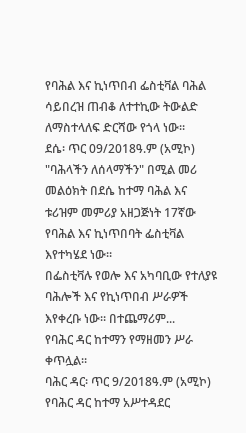የባሕል እና ኪነጥበብ ፌስቲቫል ባሕል ሳይበረዝ ጠብቆ ለተተኪው ትውልድ ለማስተላለፍ ድርሻው የጎላ ነው።
ደሴ፡ ጥር 09/2018ዓ.ም (አሚኮ) "ባሕላችን ለሰላማችን" በሚል መሪ መልዕክት በደሴ ከተማ ባሕል እና ቱሪዝም መምሪያ አዘጋጅነት 17ኛው የባሕል እና ኪነጥበባት ፌስቲቫል እየተካሄደ ነው።
በፌስቲቫሉ የወሎ እና አካባቢው የተለያዩ ባሕሎች እና የኪነጥበብ ሥራዎች እየቀረቡ ነው። በተጨማሪም...
የባሕር ዳር ከተማን የማዘመን ሥራ ቀጥሏል።
ባሕር ዳር፡ ጥር 9/2018ዓ.ም (አሚኮ) የባሕር ዳር ከተማ አሥተዳደር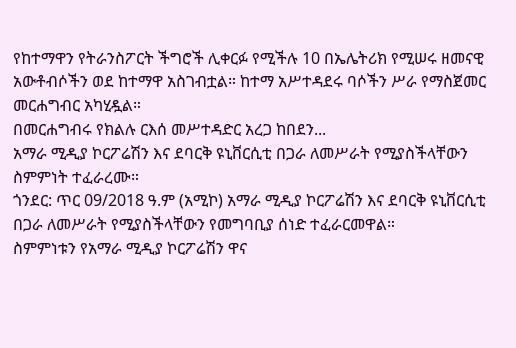የከተማዋን የትራንስፖርት ችግሮች ሊቀርፉ የሚችሉ 10 በኤሌትሪክ የሚሠሩ ዘመናዊ አውቶብሶችን ወደ ከተማዋ አስገብቷል። ከተማ አሥተዳደሩ ባሶችን ሥራ የማስጀመር መርሐግብር አካሂዷል።
በመርሐግብሩ የክልሉ ርእሰ መሥተዳድር አረጋ ከበደን...
አማራ ሚዲያ ኮርፖሬሽን እና ደባርቅ ዩኒቨርሲቲ በጋራ ለመሥራት የሚያስችላቸውን ስምምነት ተፈራረሙ።
ጎንደር: ጥር 09/2018 ዓ.ም (አሚኮ) አማራ ሚዲያ ኮርፖሬሽን እና ደባርቅ ዩኒቨርሲቲ በጋራ ለመሥራት የሚያስችላቸውን የመግባቢያ ሰነድ ተፈራርመዋል።
ስምምነቱን የአማራ ሚዲያ ኮርፖሬሽን ዋና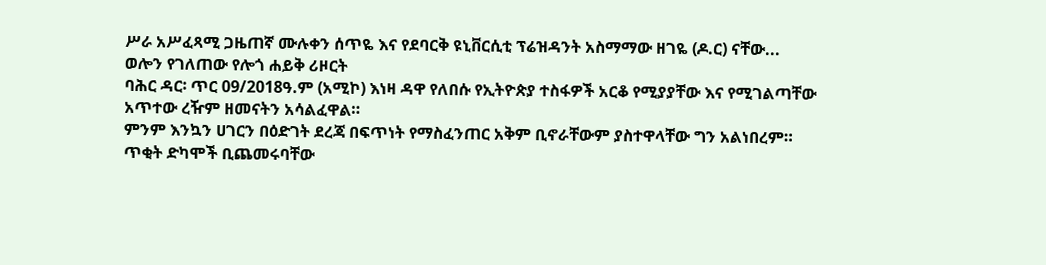ሥራ አሥፈጻሚ ጋዜጠኛ ሙሉቀን ሰጥዬ እና የደባርቅ ዩኒቨርሲቲ ፕሬዝዳንት አስማማው ዘገዬ (ዶ.ር) ናቸው...
ወሎን የገለጠው የሎጎ ሐይቅ ሪዞርት
ባሕር ዳር፡ ጥር 09/2018ዓ.ም (አሚኮ) እነዛ ዳዋ የለበሱ የኢትዮጵያ ተስፋዎች አርቆ የሚያያቸው እና የሚገልጣቸው አጥተው ረዥም ዘመናትን አሳልፈዋል።
ምንም እንኳን ሀገርን በዕድገት ደረጃ በፍጥነት የማስፈንጠር አቅም ቢኖራቸውም ያስተዋላቸው ግን አልነበረም።
ጥቂት ድካሞች ቢጨመሩባቸው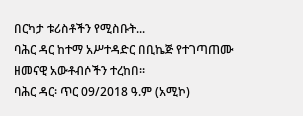በርካታ ቱሪስቶችን የሚስቡት...
ባሕር ዳር ከተማ አሥተዳድር በቢኬጅ የተገጣጠሙ ዘመናዊ አውቶብሶችን ተረከበ።
ባሕር ዳር፡ ጥር 09/2018 ዓ.ም (አሚኮ)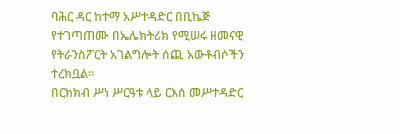ባሕር ዳር ከተማ አሥተዳድር በቢኬጅ የተገጣጠሙ በኤሌክትሪክ የሚሠሩ ዘመናዊ የትራንስፖርት አገልግሎት ሰጪ አውቶብሶችን ተረክቧል።
በርክክብ ሥነ ሥርዓቱ ላይ ርእሰ መሥተዳድር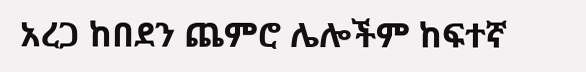አረጋ ከበደን ጨምሮ ሌሎችም ከፍተኛ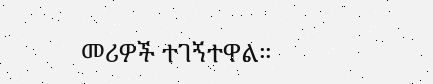መሪዎች ተገኝተዋል።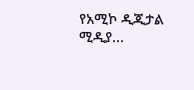የአሚኮ ዲጂታል ሚዲያ...